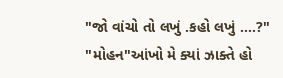"જો વાંચો તો લખું .કહો લખું ....?"
"મોહન"આંખો મે ક્યાં ઝાક્તે હો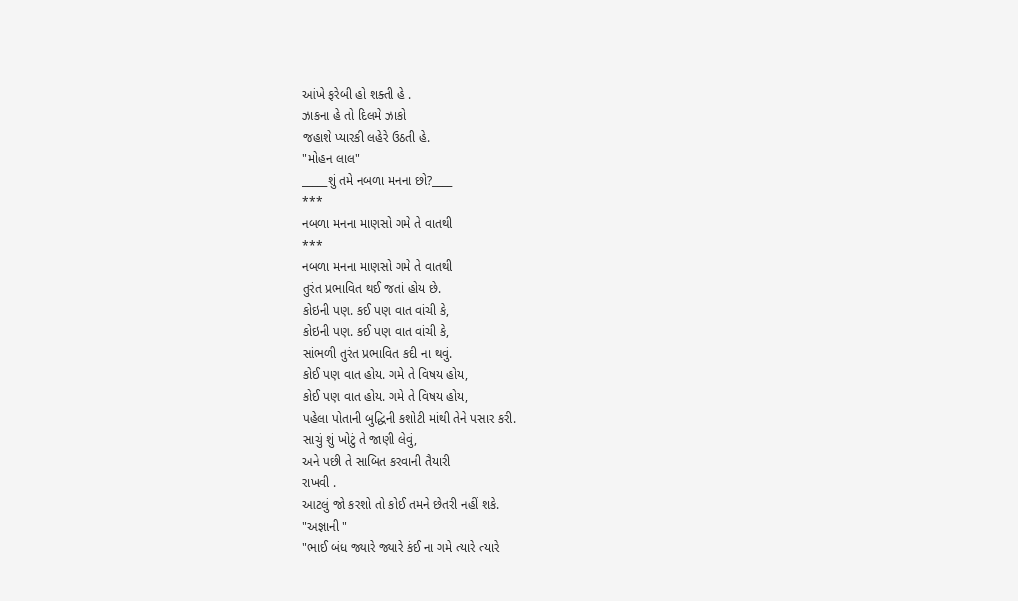આંખે ફરેબી હો શક્તી હે .
ઝાકના હે તો દિલમે ઝાકો
જહાશે પ્યારકી લહેરે ઉઠતી હે.
"મોહન લાલ"
_____શું તમે નબળા મનના છો?____
***
નબળા મનના માણસો ગમે તે વાતથી
***
નબળા મનના માણસો ગમે તે વાતથી
તુરંત પ્રભાવિત થઈ જતાં હોય છે.
કોઇની પણ. કઈ પણ વાત વાંચી કે,
કોઇની પણ. કઈ પણ વાત વાંચી કે,
સાંભળી તુરંત પ્રભાવિત કદી ના થવું.
કોઈ પણ વાત હોય. ગમે તે વિષય હોય,
કોઈ પણ વાત હોય. ગમે તે વિષય હોય,
પહેલા પોતાની બુદ્ધિની કશોટી માંથી તેને પસાર કરી.
સાચું શું ખોટું તે જાણી લેવું,
અને પછી તે સાબિત કરવાની તૈયારી
રાખવી .
આટલું જો કરશો તો કોઈ તમને છેતરી નહીં શકે.
"અજ્ઞાની "
"ભાઈ બંધ જ્યારે જ્યારે કંઈ ના ગમે ત્યારે ત્યારે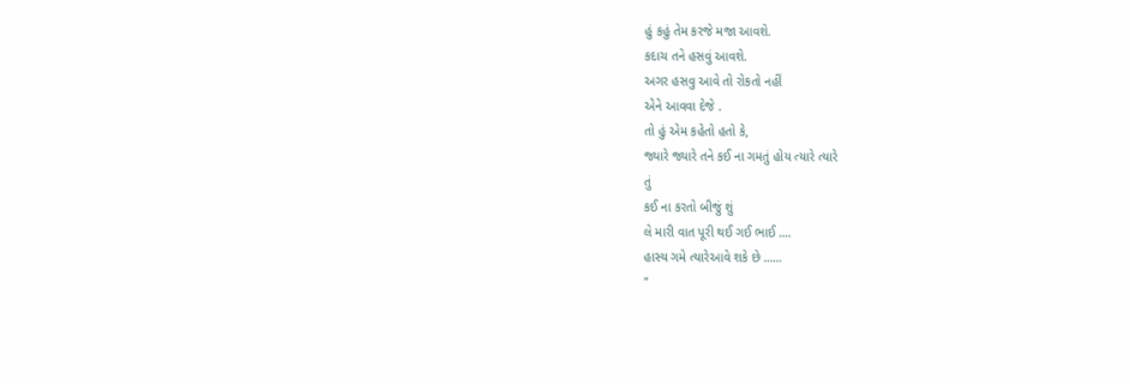હું કહું તેમ કરજે મજા આવશે.
કદાચ તને હસવું આવશે.
અગર હસવુ આવે તો રોકતો નહીં
એને આવવા દેજે .
તો હું એમ કહેતો હતો કે,
જ્યારે જ્યારે તને કઈ ના ગમતું હોય ત્યારે ત્યારે
તું
કઈ ના કરતો બીજું શું
લે મારી વાત પૂરી થઈ ગઈ ભાઈ ....
હાસ્ય ગમે ત્યારેઆવે શકે છે ......
"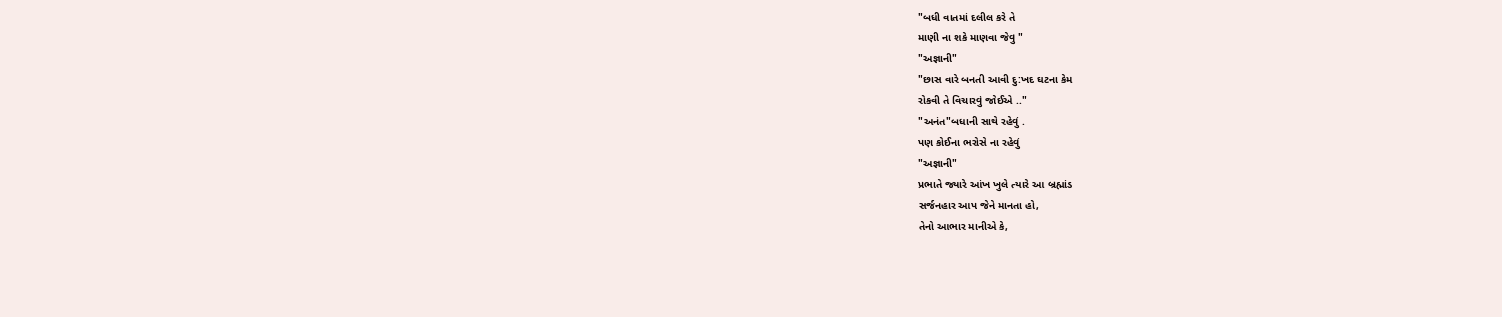"બધી વાતમાં દલીલ કરે તે
માણી ના શકે માણવા જેવુ "
"અજ્ઞાની"
"છાસ વારે બનતી આવી દુ:ખદ ઘટના કેમ
રોકવી તે વિચારવું જોઈએ .."
"અનંત"બધાની સાથે રહેવું .
પણ કોઈના ભરોસે ના રહેવું
"અજ્ઞાની"
પ્રભાતે જ્યારે આંખ ખુલે ત્યારે આ બ્રહ્માંડ
સર્જનહાર આપ જેને માનતા હો,
તેનો આભાર માનીએ કે,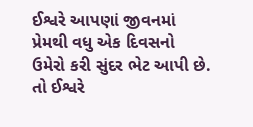ઈશ્વરે આપણાં જીવનમાં પ્રેમથી વધુ એક દિવસનો
ઉમેરો કરી સુંદર ભેટ આપી છે.
તો ઈશ્વરે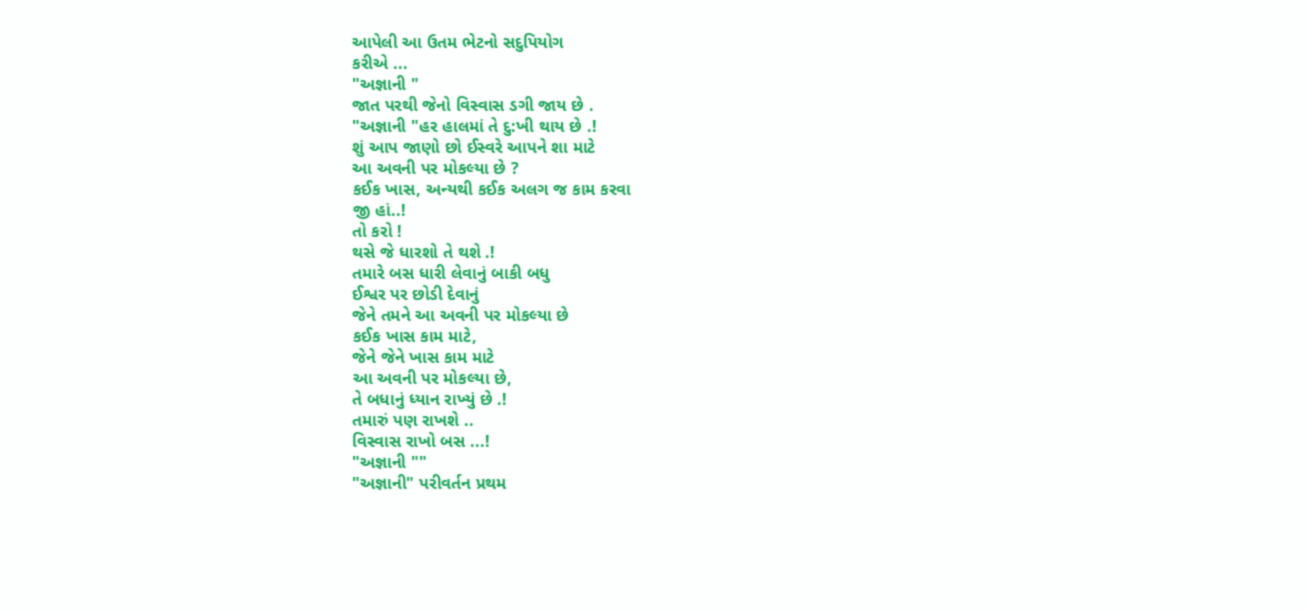આપેલી આ ઉતમ ભેટનો સદુપિયોગ
કરીએ ...
"અજ્ઞાની "
જાત પરથી જેનો વિસ્વાસ ડગી જાય છે .
"અજ્ઞાની "હર હાલમાં તે દુ:ખી થાય છે .!
શું આપ જાણો છો ઈસ્વરે આપને શા માટે
આ અવની પર મોકલ્યા છે ?
કઈક ખાસ, અન્યથી કઈક અલગ જ કામ કરવા
જી હાં..!
તો કરો !
થસે જે ધારશો તે થશે .!
તમારે બસ ધારી લેવાનું બાકી બધુ
ઈશ્વર પર છોડી દેવાનું
જેને તમને આ અવની પર મોકલ્યા છે
કઈક ખાસ કામ માટે,
જેને જેને ખાસ કામ માટે
આ અવની પર મોકલ્યા છે,
તે બધાનું ધ્યાન રાખ્યું છે .!
તમારું પણ રાખશે ..
વિસ્વાસ રાખો બસ ...!
"અજ્ઞાની ""
"અજ્ઞાની" પરીવર્તન પ્રથમ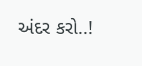અંદર કરો..!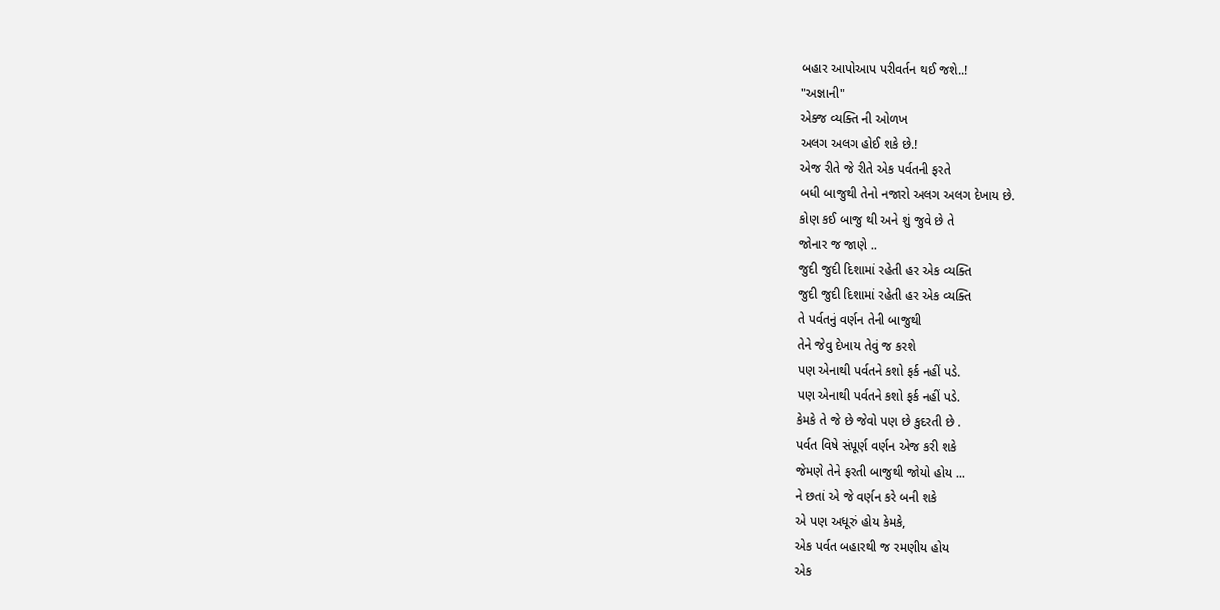બહાર આપોઆપ પરીવર્તન થઈ જશે..!
"અજ્ઞાની"
એક્જ વ્યક્તિ ની ઓળખ
અલગ અલગ હોઈ શકે છે.!
એજ રીતે જે રીતે એક પર્વતની ફરતે
બધી બાજુથી તેનો નજારો અલગ અલગ દેખાય છે.
કોણ કઈ બાજુ થી અને શું જુવે છે તે
જોનાર જ જાણે ..
જુદી જુદી દિશામાં રહેતી હર એક વ્યક્તિ
જુદી જુદી દિશામાં રહેતી હર એક વ્યક્તિ
તે પર્વતનું વર્ણન તેની બાજુથી
તેને જેવુ દેખાય તેવું જ કરશે
પણ એનાથી પર્વતને કશો ફર્ક નહીં પડે.
પણ એનાથી પર્વતને કશો ફર્ક નહીં પડે.
કેમકે તે જે છે જેવો પણ છે કુદરતી છે .
પર્વત વિષે સંપૂર્ણ વર્ણન એજ કરી શકે
જેમણે તેને ફરતી બાજુથી જોયો હોય ...
ને છતાં એ જે વર્ણન કરે બની શકે
એ પણ અધૂરું હોય કેમકે,
એક પર્વત બહારથી જ રમણીય હોય
એક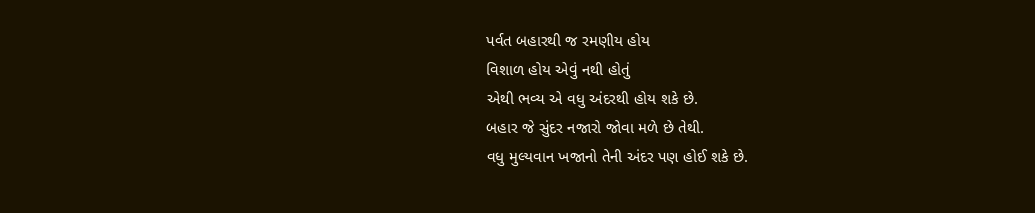પર્વત બહારથી જ રમણીય હોય
વિશાળ હોય એવું નથી હોતું
એથી ભવ્ય એ વધુ અંદરથી હોય શકે છે.
બહાર જે સુંદર નજારો જોવા મળે છે તેથી.
વધુ મુલ્યવાન ખજાનો તેની અંદર પણ હોઈ શકે છે.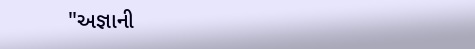"અજ્ઞાની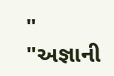"
"અજ્ઞાની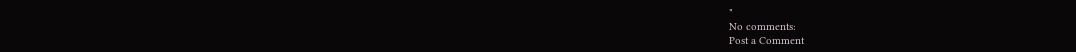"
No comments:
Post a Comment